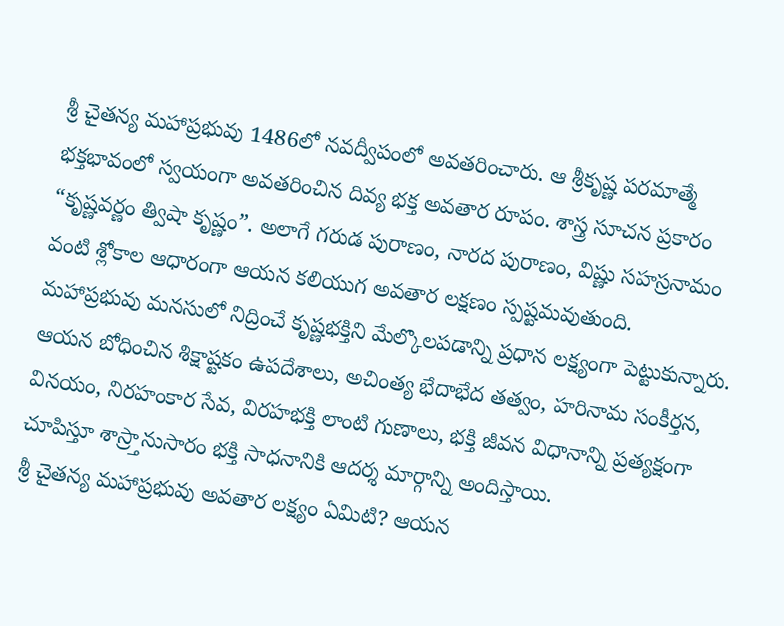శ్రీ చైతన్య మహాప్రభువు 1486లో నవద్వీపంలో అవతరించారు. ఆ శ్రీకృష్ణ పరమాత్మే భక్తభావంలో స్వయంగా అవతరించిన దివ్య భక్త అవతార రూపం. శాస్త్ర సూచన ప్రకారం “కృష్ణవర్ణం త్విషా కృష్ణం”. అలాగే గరుడ పురాణం, నారద పురాణం, విష్ణు సహస్రనామం వంటి శ్లోకాల ఆధారంగా ఆయన కలియుగ అవతార లక్షణం స్పష్టమవుతుంది. మహాప్రభువు మనసులో నిద్రించే కృష్ణభక్తిని మేల్కొలపడాన్ని ప్రధాన లక్ష్యంగా పెట్టుకున్నారు. ఆయన బోధించిన శిక్షాష్టకం ఉపదేశాలు, అచింత్య భేదాభేద తత్వం, హరినామ సంకీర్తన, వినయం, నిరహంకార సేవ, విరహభక్తి లాంటి గుణాలు, భక్తి జీవన విధానాన్ని ప్రత్యక్షంగా చూపిస్తూ శాస్ర్తానుసారం భక్తి సాధనానికి ఆదర్శ మార్గాన్ని అందిస్తాయి.
శ్రీ చైతన్య మహాప్రభువు అవతార లక్ష్యం ఏమిటి? ఆయన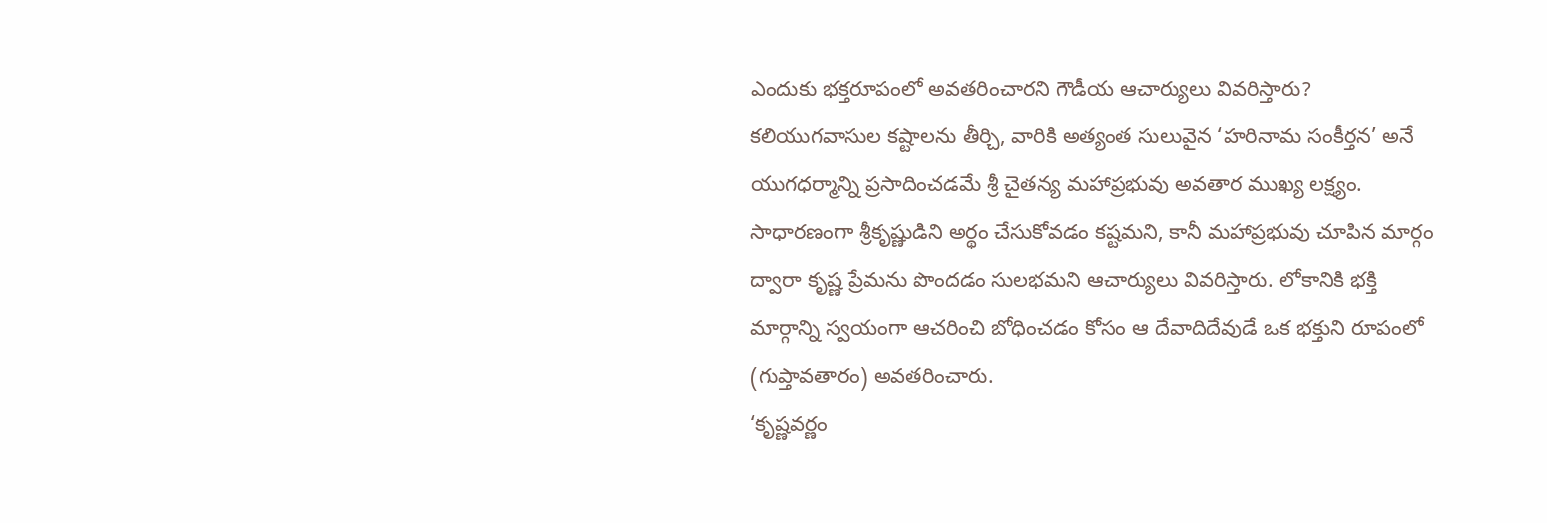ఎందుకు భక్తరూపంలో అవతరించారని గౌడీయ ఆచార్యులు వివరిస్తారు? కలియుగవాసుల కష్టాలను తీర్చి, వారికి అత్యంత సులువైన ‘హరినామ సంకీర్తన’ అనే యుగధర్మాన్ని ప్రసాదించడమే శ్రీ చైతన్య మహాప్రభువు అవతార ముఖ్య లక్ష్యం. సాధారణంగా శ్రీకృష్ణుడిని అర్థం చేసుకోవడం కష్టమని, కానీ మహాప్రభువు చూపిన మార్గం ద్వారా కృష్ణ ప్రేమను పొందడం సులభమని ఆచార్యులు వివరిస్తారు. లోకానికి భక్తి మార్గాన్ని స్వయంగా ఆచరించి బోధించడం కోసం ఆ దేవాదిదేవుడే ఒక భక్తుని రూపంలో (గుప్తావతారం) అవతరించారు.
‘కృష్ణవర్ణం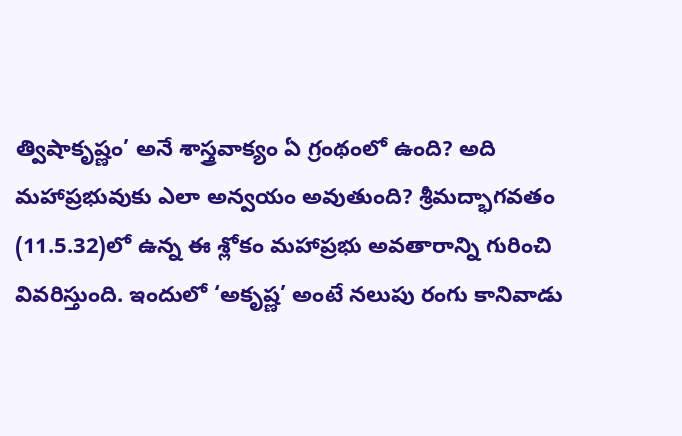త్విషాకృష్ణం’ అనే శాస్త్రవాక్యం ఏ గ్రంథంలో ఉంది? అది మహాప్రభువుకు ఎలా అన్వయం అవుతుంది? శ్రీమద్భాగవతం (11.5.32)లో ఉన్న ఈ శ్లోకం మహాప్రభు అవతారాన్ని గురించి వివరిస్తుంది. ఇందులో ‘అకృష్ణ’ అంటే నలుపు రంగు కానివాడు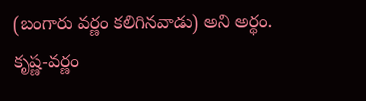(బంగారు వర్ణం కలిగినవాడు) అని అర్థం.
కృష్ణ-వర్ణం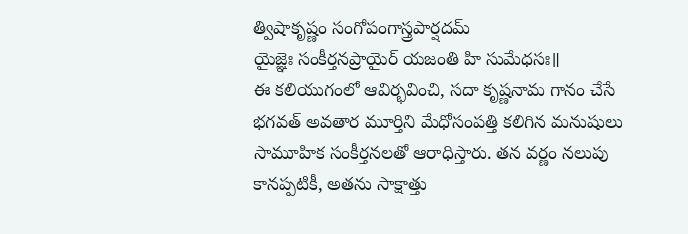త్విషాకృష్ణం సంగోపంగాస్త్రపార్షదమ్
యైజ్ఞెః సంకీర్తనప్రాయైర్ యజంతి హి సుమేధసః॥
ఈ కలియుగంలో ఆవిర్భవించి, సదా కృష్ణనామ గానం చేసే భగవత్ అవతార మూర్తిని మేధోసంపత్తి కలిగిన మనుషులు సామూహిక సంకీర్తనలతో ఆరాధిస్తారు. తన వర్ణం నలుపు కానప్పటికీ, అతను సాక్షాత్తు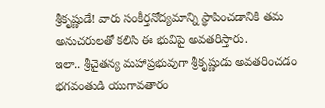శ్రీకృష్ణుడే! వారు సంకీర్తనోద్యమాన్ని స్థాపించడానికి తమ అనుచరులతో కలిసి ఈ భువిపై అవతరిస్తారు.
ఇలా.. శ్రీచైతన్య మహాప్రభువుగా శ్రీకృష్ణుడు అవతరించడం భగవంతుడి యుగావతారం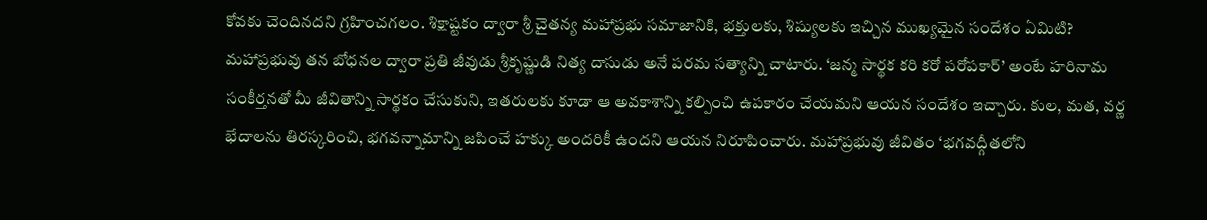కోవకు చెందినదని గ్రహించగలం. శిక్షాష్టకం ద్వారా శ్రీ చైతన్య మహాప్రభు సమాజానికి, భక్తులకు, శిష్యులకు ఇచ్చిన ముఖ్యమైన సందేశం ఏమిటి? మహాప్రభువు తన బోధనల ద్వారా ప్రతి జీవుడు శ్రీకృష్ణుడి నిత్య దాసుడు అనే పరమ సత్యాన్ని చాటారు. ‘జన్మ సార్థక కరి కరో పరోపకార్’ అంటే హరినామ సంకీర్తనతో మీ జీవితాన్ని సార్థకం చేసుకుని, ఇతరులకు కూడా ఆ అవకాశాన్ని కల్పించి ఉపకారం చేయమని ఆయన సందేశం ఇచ్చారు. కుల, మత, వర్ణ భేదాలను తిరస్కరించి, భగవన్నామాన్ని జపించే హక్కు అందరికీ ఉందని ఆయన నిరూపించారు. మహాప్రభువు జీవితం ‘భగవద్గీతలోని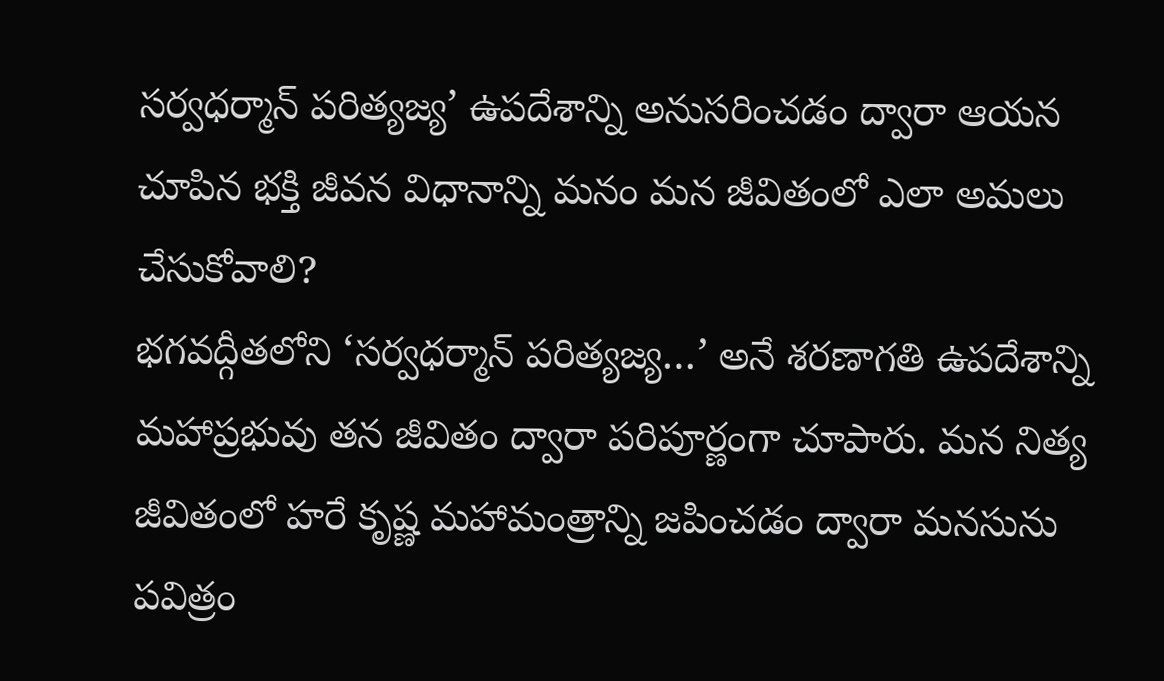సర్వధర్మాన్ పరిత్యజ్య’ ఉపదేశాన్ని అనుసరించడం ద్వారా ఆయన చూపిన భక్తి జీవన విధానాన్ని మనం మన జీవితంలో ఎలా అమలు చేసుకోవాలి?
భగవద్గీతలోని ‘సర్వధర్మాన్ పరిత్యజ్య…’ అనే శరణాగతి ఉపదేశాన్ని మహాప్రభువు తన జీవితం ద్వారా పరిపూర్ణంగా చూపారు. మన నిత్య జీవితంలో హరే కృష్ణ మహామంత్రాన్ని జపించడం ద్వారా మనసును పవిత్రం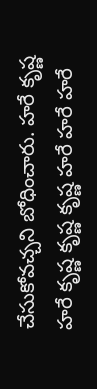చేసుకోవచ్చని బోధించారు. హరే కృష్ణ హరే కృష్ణ కృష్ణ కృష్ణ హరే హరే హరే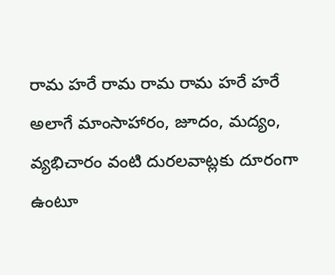రామ హరే రామ రామ రామ హరే హరే అలాగే మాంసాహారం, జూదం, మద్యం, వ్యభిచారం వంటి దురలవాట్లకు దూరంగా ఉంటూ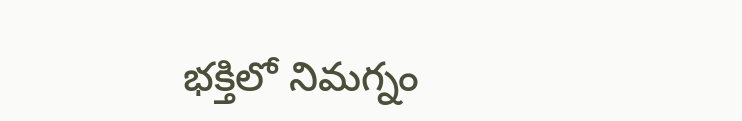భక్తిలో నిమగ్నం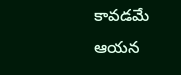కావడమే ఆయన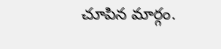చూపిన మార్గం.